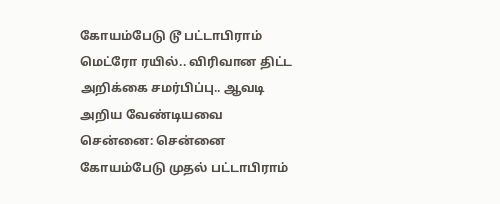கோயம்பேடு டூ பட்டாபிராம் மெட்ரோ ரயில்.. விரிவான திட்ட அறிக்கை சமர்பிப்பு.. ஆவடி அறிய வேண்டியவை
சென்னை: சென்னை கோயம்பேடு முதல் பட்டாபிராம்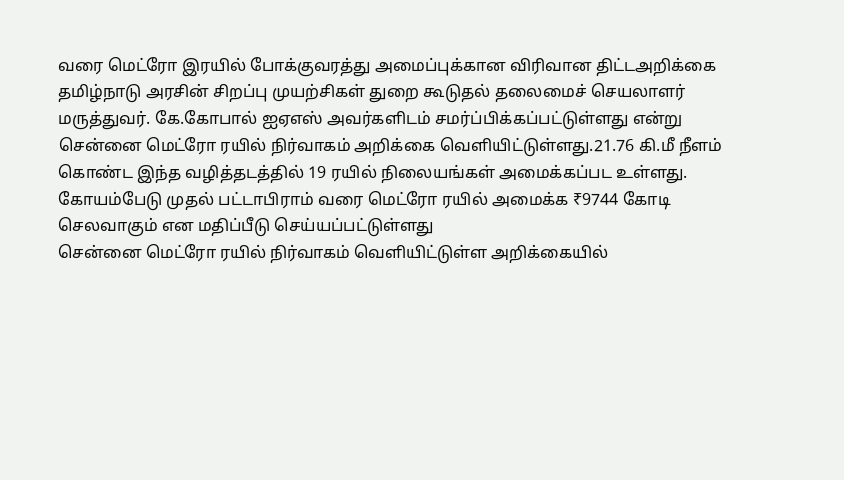வரை மெட்ரோ இரயில் போக்குவரத்து அமைப்புக்கான விரிவான திட்டஅறிக்கை தமிழ்நாடு அரசின் சிறப்பு முயற்சிகள் துறை கூடுதல் தலைமைச் செயலாளர் மருத்துவர். கே.கோபால் ஐஏஎஸ் அவர்களிடம் சமர்ப்பிக்கப்பட்டுள்ளது என்று சென்னை மெட்ரோ ரயில் நிர்வாகம் அறிக்கை வெளியிட்டுள்ளது.21.76 கி.மீ நீளம் கொண்ட இந்த வழித்தடத்தில் 19 ரயில் நிலையங்கள் அமைக்கப்பட உள்ளது. கோயம்பேடு முதல் பட்டாபிராம் வரை மெட்ரோ ரயில் அமைக்க ₹9744 கோடி செலவாகும் என மதிப்பீடு செய்யப்பட்டுள்ளது
சென்னை மெட்ரோ ரயில் நிர்வாகம் வெளியிட்டுள்ள அறிக்கையில்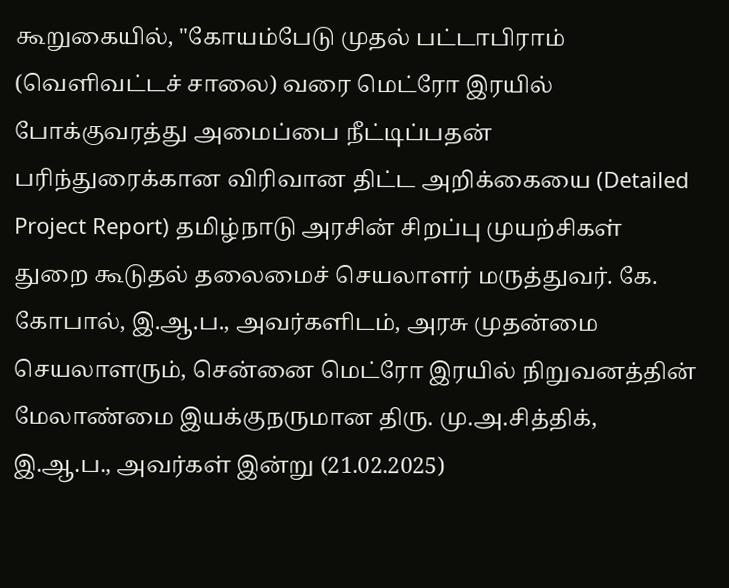கூறுகையில், "கோயம்பேடு முதல் பட்டாபிராம் (வெளிவட்டச் சாலை) வரை மெட்ரோ இரயில் போக்குவரத்து அமைப்பை நீட்டிப்பதன் பரிந்துரைக்கான விரிவான திட்ட அறிக்கையை (Detailed Project Report) தமிழ்நாடு அரசின் சிறப்பு முயற்சிகள் துறை கூடுதல் தலைமைச் செயலாளர் மருத்துவர். கே. கோபால், இ.ஆ.ப., அவர்களிடம், அரசு முதன்மை செயலாளரும், சென்னை மெட்ரோ இரயில் நிறுவனத்தின் மேலாண்மை இயக்குநருமான திரு. மு.அ.சித்திக், இ.ஆ.ப., அவர்கள் இன்று (21.02.2025)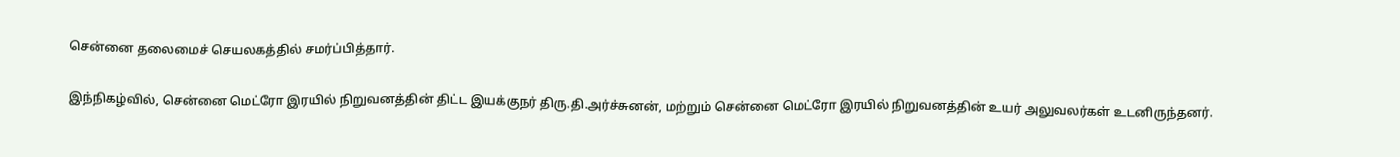சென்னை தலைமைச் செயலகத்தில் சமர்ப்பித்தார்.

இந்நிகழ்வில், சென்னை மெட்ரோ இரயில் நிறுவனத்தின் திட்ட இயக்குநர் திரு.தி.அர்ச்சுனன், மற்றும் சென்னை மெட்ரோ இரயில் நிறுவனத்தின் உயர் அலுவலர்கள் உடனிருந்தனர்.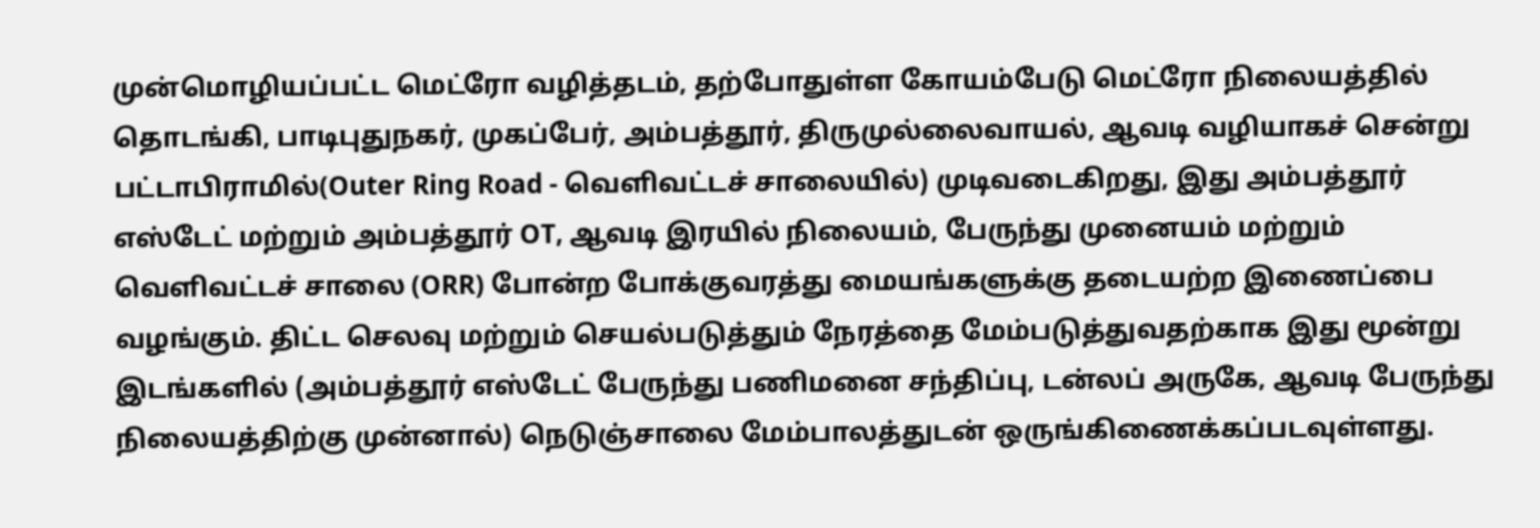முன்மொழியப்பட்ட மெட்ரோ வழித்தடம், தற்போதுள்ள கோயம்பேடு மெட்ரோ நிலையத்தில் தொடங்கி, பாடிபுதுநகர், முகப்பேர், அம்பத்தூர், திருமுல்லைவாயல், ஆவடி வழியாகச் சென்று பட்டாபிராமில்(Outer Ring Road - வெளிவட்டச் சாலையில்) முடிவடைகிறது, இது அம்பத்தூர் எஸ்டேட் மற்றும் அம்பத்தூர் OT, ஆவடி இரயில் நிலையம், பேருந்து முனையம் மற்றும் வெளிவட்டச் சாலை (ORR) போன்ற போக்குவரத்து மையங்களுக்கு தடையற்ற இணைப்பை வழங்கும். திட்ட செலவு மற்றும் செயல்படுத்தும் நேரத்தை மேம்படுத்துவதற்காக இது மூன்று இடங்களில் (அம்பத்தூர் எஸ்டேட் பேருந்து பணிமனை சந்திப்பு, டன்லப் அருகே, ஆவடி பேருந்து நிலையத்திற்கு முன்னால்) நெடுஞ்சாலை மேம்பாலத்துடன் ஒருங்கிணைக்கப்படவுள்ளது.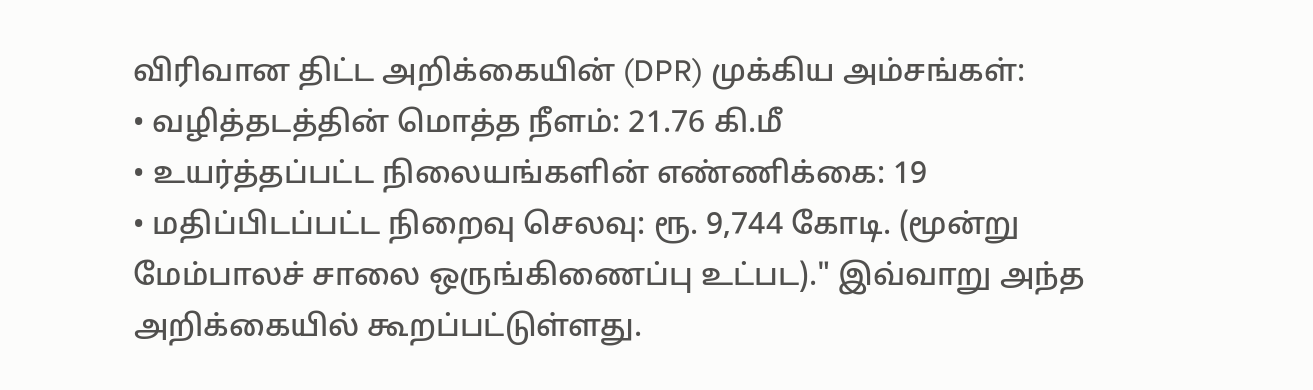விரிவான திட்ட அறிக்கையின் (DPR) முக்கிய அம்சங்கள்:
• வழித்தடத்தின் மொத்த நீளம்: 21.76 கி.மீ
• உயர்த்தப்பட்ட நிலையங்களின் எண்ணிக்கை: 19
• மதிப்பிடப்பட்ட நிறைவு செலவு: ரூ. 9,744 கோடி. (மூன்று மேம்பாலச் சாலை ஒருங்கிணைப்பு உட்பட)." இவ்வாறு அந்த அறிக்கையில் கூறப்பட்டுள்ளது.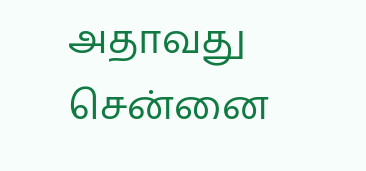அதாவது சென்னை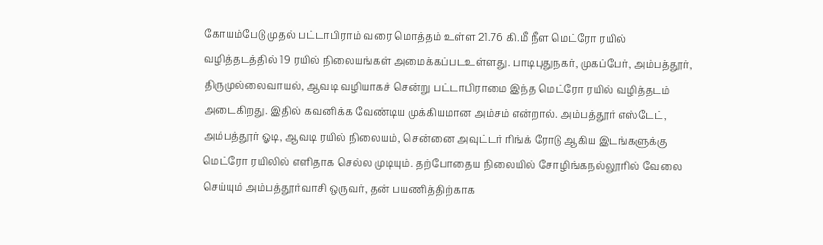கோயம்பேடு முதல் பட்டாபிராம் வரை மொத்தம் உள்ள 21.76 கி.மீ நீள மெட்ரோ ரயில் வழித்தடத்தில் 19 ரயில் நிலையங்கள் அமைக்கப்படஉள்ளது. பாடிபுதுநகர், முகப்பேர், அம்பத்தூர், திருமுல்லைவாயல், ஆவடி வழியாகச் சென்று பட்டாபிராமை இந்த மெட்ரோ ரயில் வழித்தடம் அடைகிறது. இதில் கவனிக்க வேண்டிய முக்கியமான அம்சம் என்றால். அம்பத்தூர் எஸ்டேட், அம்பத்தூர் ஓடி, ஆவடி ரயில் நிலையம், சென்னை அவுட்டர் ரிங்க் ரோடு ஆகிய இடங்களுக்கு மெட்ரோ ரயிலில் எளிதாக செல்ல முடியும். தற்போதைய நிலையில் சோழிங்கநல்லூரில் வேலை செய்யும் அம்பத்தூர்வாசி ஒருவர், தன் பயணித்திற்காக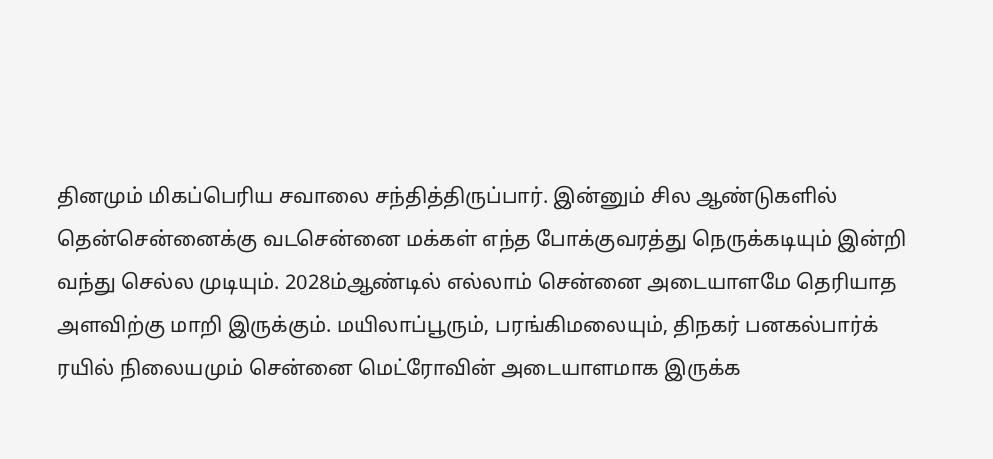தினமும் மிகப்பெரிய சவாலை சந்தித்திருப்பார். இன்னும் சில ஆண்டுகளில் தென்சென்னைக்கு வடசென்னை மக்கள் எந்த போக்குவரத்து நெருக்கடியும் இன்றி வந்து செல்ல முடியும். 2028ம்ஆண்டில் எல்லாம் சென்னை அடையாளமே தெரியாத அளவிற்கு மாறி இருக்கும். மயிலாப்பூரும், பரங்கிமலையும், திநகர் பனகல்பார்க் ரயில் நிலையமும் சென்னை மெட்ரோவின் அடையாளமாக இருக்க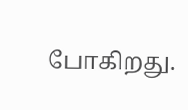போகிறது.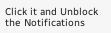Click it and Unblock the Notifications